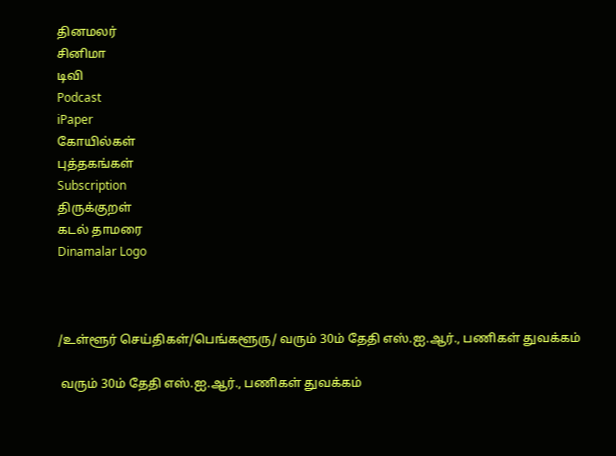தினமலர்
சினிமா
டிவி
Podcast
iPaper
கோயில்கள்
புத்தகங்கள்
Subscription
திருக்குறள்
கடல் தாமரை
Dinamalar Logo



/உள்ளூர் செய்திகள்/பெங்களூரு/ வரும் 30ம் தேதி எஸ்.ஐ.ஆர்., பணிகள் துவக்கம்

 வரும் 30ம் தேதி எஸ்.ஐ.ஆர்., பணிகள் துவக்கம்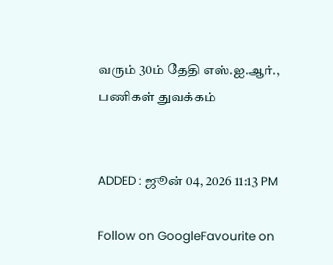வரும் 30ம் தேதி எஸ்.ஐ.ஆர்., பணிகள் துவக்கம்


ADDED : ஜூன் 04, 2026 11:13 PM

Follow on GoogleFavourite on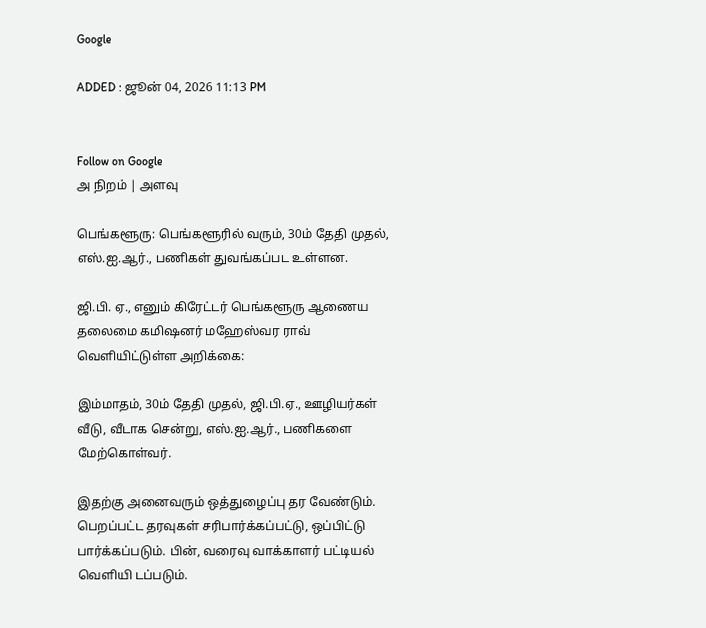Google

ADDED : ஜூன் 04, 2026 11:13 PM


Follow on Google
அ நிறம் | அளவு

பெங்களூரு: பெங்களூரில் வரும், 30ம் தேதி முதல், எஸ்.ஐ.ஆர்., பணிகள் துவங்கப்பட உள்ளன.

ஜி.பி. ஏ., எனும் கிரேட்டர் பெங்களூரு ஆணைய தலைமை கமிஷனர் மஹேஸ்வர ராவ் வெளியிட்டுள்ள அறிக்கை:

இம்மாதம், 30ம் தேதி முதல், ஜி.பி.ஏ., ஊழியர்கள் வீடு, வீடாக சென்று, எஸ்.ஐ.ஆர்., பணிகளை மேற்கொள்வர்.

இதற்கு அனைவரும் ஒத்துழைப்பு தர வேண்டும். பெறப்பட்ட தரவுகள் சரிபார்க்கப்பட்டு, ஒப்பிட்டு பார்க்கப்படும். பின், வரைவு வாக்காளர் பட்டியல் வெளியி டப்படும்.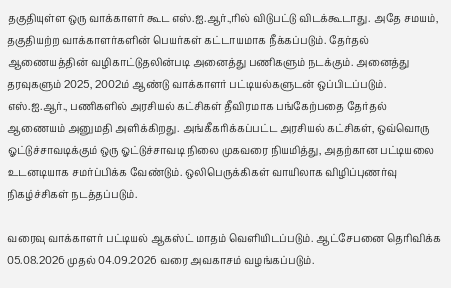தகுதியுள்ள ஒரு வாக்காளர் கூட எஸ்.ஐ.ஆர்.,ரில் விடுபட்டு விடக்கூடாது. அதே சமயம், தகுதியற்ற வாக்காளர்களின் பெயர்கள் கட்டாயமாக நீக்கப்படும். தேர்தல் ஆணையத்தின் வழிகாட்டுதலின்படி அனைத்து பணிகளும் நடக்கும். அனைத்து தரவுகளும் 2025, 2002ம் ஆண்டு வாக்காளர் பட்டியல்களுடன் ஒப்பிடப்படும். எஸ்.ஐ.ஆர்., பணிகளில் அரசியல் கட்சிகள் தீவிரமாக பங்கேற்பதை தேர்தல் ஆணையம் அனுமதி அளிக்கிறது. அங்கீகரிக்கப்பட்ட அரசியல் கட்சிகள், ஒவ்வொரு ஓட்டுச்சாவடிக்கும் ஒரு ஓட்டுச்சாவடி நிலை முகவரை நியமித்து, அதற்கான பட்டியலை உடனடியாக சமர்ப்பிக்க வேண்டும். ஒலிபெருக்கிகள் வாயிலாக விழிப்புணர்வு நிகழ்ச்சிகள் நடத்தப்படும்.

வரைவு வாக்காளர் பட்டியல் ஆகஸ்ட் மாதம் வெளியிடப்படும். ஆட்சேபனை தெரிவிக்க 05.08.2026 முதல் 04.09.2026 வரை அவகாசம் வழங்கப்படும்.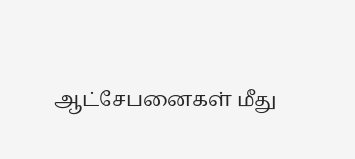ஆட்சேபனைகள் மீது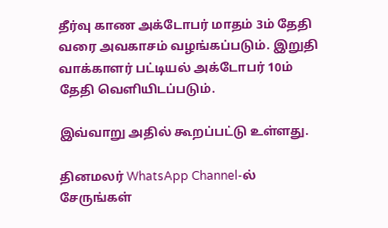தீர்வு காண அக்டோபர் மாதம் 3ம் தேதி வரை அவகாசம் வழங்கப்படும். இறுதி வாக்காளர் பட்டியல் அக்டோபர் 10ம் தேதி வெளியிடப்படும்.

இவ்வாறு அதில் கூறப்பட்டு உள்ளது.

தினமலர் WhatsApp Channel-ல் சேருங்கள்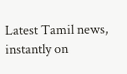Latest Tamil news, instantly on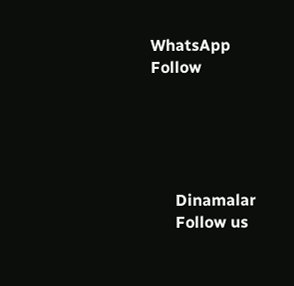WhatsApp
Follow





      Dinamalar
      Follow us